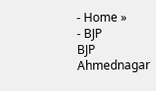- Home »
- BJP
BJP
Ahmednagar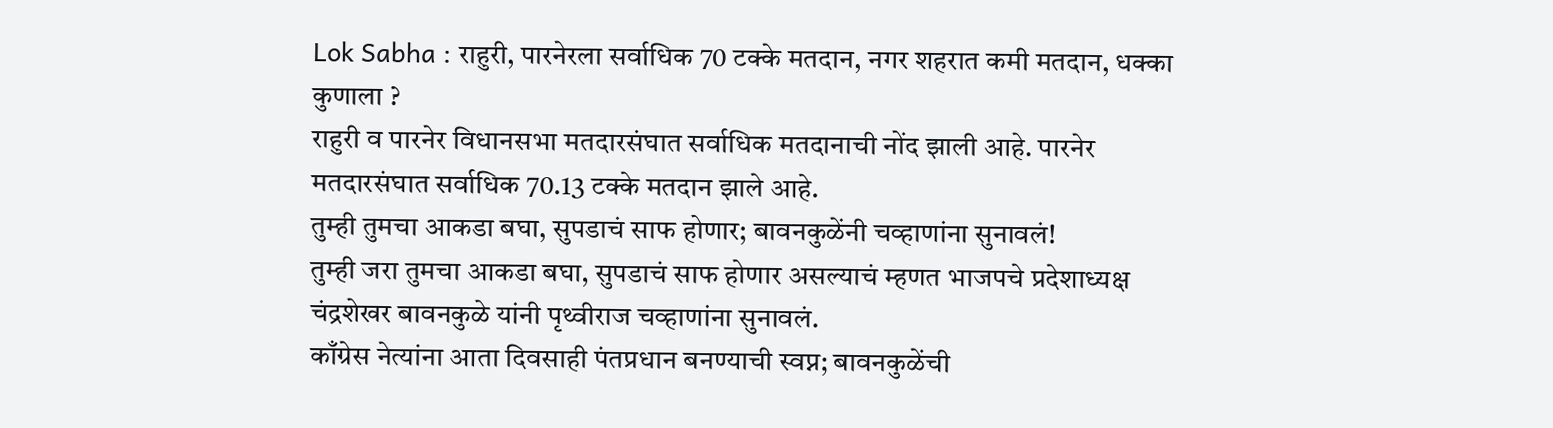Lok Sabha : राहुरी, पारनेरला सर्वाधिक 70 टक्के मतदान, नगर शहरात कमी मतदान, धक्का कुणाला ?
राहुरी व पारनेर विधानसभा मतदारसंघात सर्वाधिक मतदानाची नोंद झाली आहे. पारनेर मतदारसंघात सर्वाधिक 70.13 टक्के मतदान झाले आहे.
तुम्ही तुमचा आकडा बघा, सुपडाचं साफ होणार; बावनकुळेंनी चव्हाणांना सुनावलं!
तुम्ही जरा तुमचा आकडा बघा, सुपडाचं साफ होणार असल्याचं म्हणत भाजपचे प्रदेशाध्यक्ष चंद्रशेखर बावनकुळे यांनी पृथ्वीराज चव्हाणांना सुनावलं.
काँग्रेस नेत्यांना आता दिवसाही पंतप्रधान बनण्याची स्वप्न; बावनकुळेंची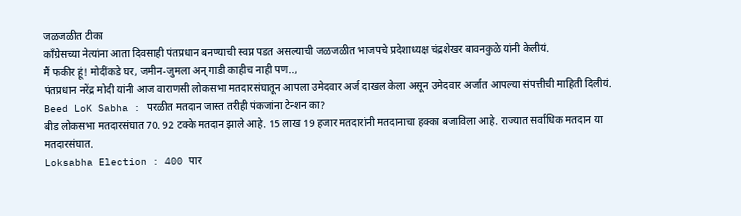जळजळीत टीका
काँग्रेसच्या नेत्यांना आता दिवसाही पंतप्रधान बनण्याची स्वप्न पडत असल्याची जळजळीत भाजपचे प्रदेशाध्यक्ष चंद्रशेखर बावनकुळे यांनी केलीयं.
मैं फकीर हूं! मोदींकडे घर, जमीन-जुमला अन् गाडी काहीच नाही पण..,
पंतप्रधान नरेंद्र मोदी यांनी आज वाराणसी लोकसभा मतदारसंघातून आपला उमेदवार अर्ज दाखल केला असून उमेदवार अर्जात आपल्या संपत्तीची माहिती दिलीयं.
Beed LoK Sabha : परळीत मतदान जास्त तरीही पंकजांना टेन्शन का?
बीड लोकसभा मतदारसंघात 70. 92 टक्के मतदान झाले आहे. 15 लाख 19 हजार मतदारांनी मतदानाचा हक्का बजाविला आहे. राज्यात सर्वाधिक मतदान या मतदारसंघात.
Loksabha Election : 400 पार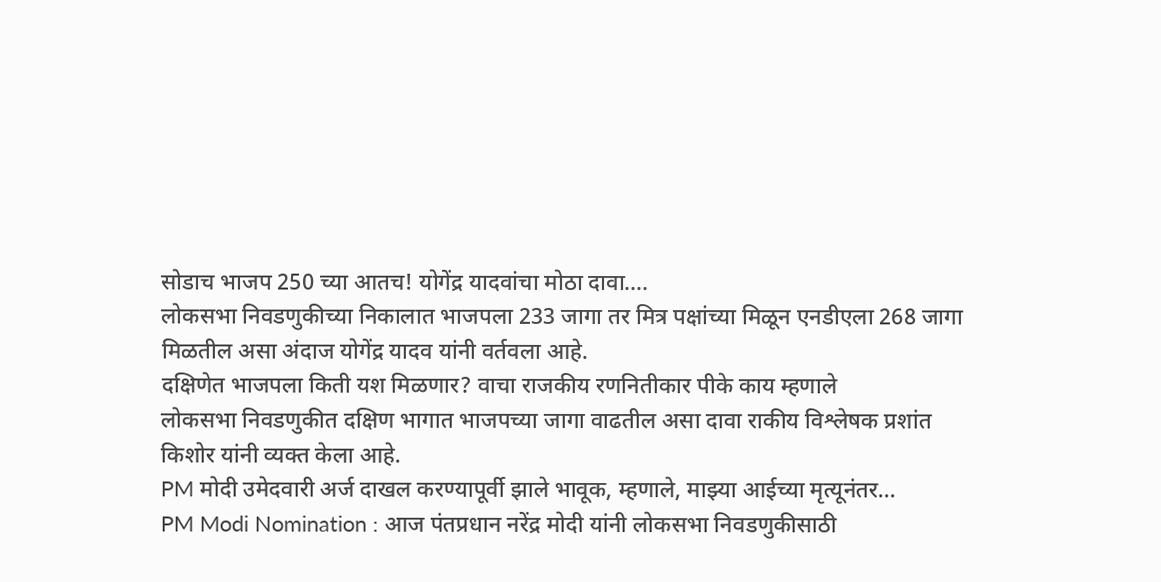सोडाच भाजप 250 च्या आतच! योगेंद्र यादवांचा मोठा दावा….
लोकसभा निवडणुकीच्या निकालात भाजपला 233 जागा तर मित्र पक्षांच्या मिळून एनडीएला 268 जागा मिळतील असा अंदाज योगेंद्र यादव यांनी वर्तवला आहे.
दक्षिणेत भाजपला किती यश मिळणार? वाचा राजकीय रणनितीकार पीके काय म्हणाले
लोकसभा निवडणुकीत दक्षिण भागात भाजपच्या जागा वाढतील असा दावा राकीय विश्लेषक प्रशांत किशोर यांनी व्यक्त केला आहे.
PM मोदी उमेदवारी अर्ज दाखल करण्यापूर्वी झाले भावूक, म्हणाले, माझ्या आईच्या मृत्यूनंतर…
PM Modi Nomination : आज पंतप्रधान नरेंद्र मोदी यांनी लोकसभा निवडणुकीसाठी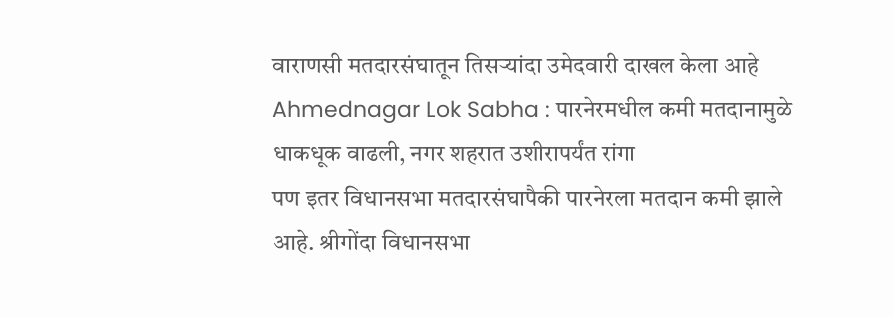वाराणसी मतदारसंघातून तिसऱ्यांदा उमेदवारी दाखल केला आहे
Ahmednagar Lok Sabha : पारनेरमधील कमी मतदानामुळे धाकधूक वाढली, नगर शहरात उशीरापर्यंत रांगा
पण इतर विधानसभा मतदारसंघापैकी पारनेरला मतदान कमी झाले आहे. श्रीगोंदा विधानसभा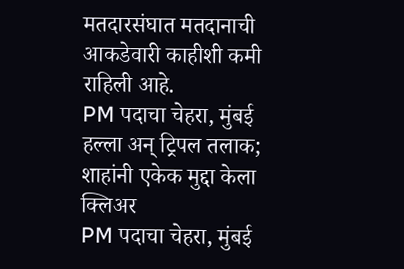मतदारसंघात मतदानाची आकडेवारी काहीशी कमी राहिली आहे.
PM पदाचा चेहरा, मुंबई हल्ला अन् ट्रिपल तलाक; शाहांनी एकेक मुद्दा केला क्लिअर
PM पदाचा चेहरा, मुंबई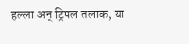हल्ला अन् ट्रिपल तलाक, या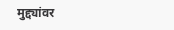मुद्द्यांवर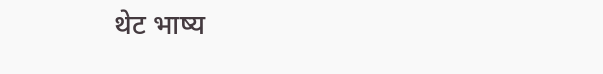थेट भाष्य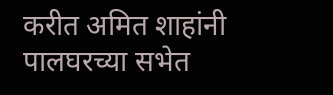करीत अमित शाहांनी पालघरच्या सभेत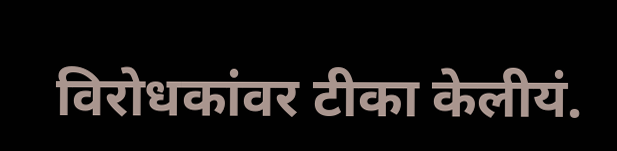विरोधकांवर टीका केलीयं.